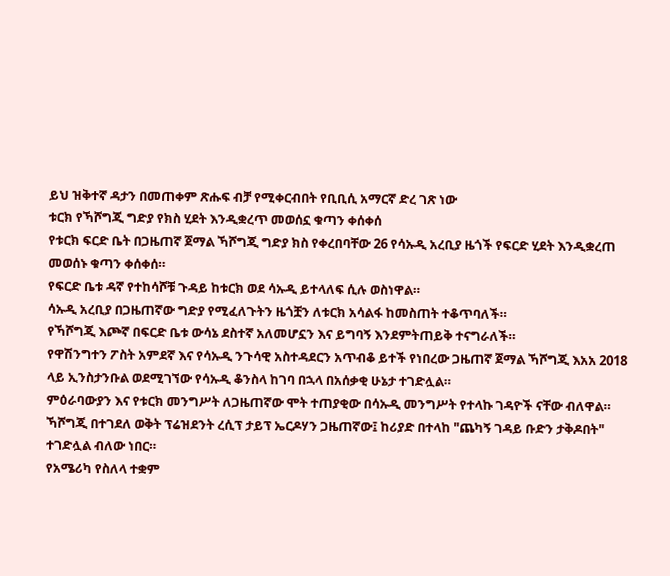ይህ ዝቅተኛ ዳታን በመጠቀም ጽሑፍ ብቻ የሚቀርብበት የቢቢሲ አማርኛ ድረ ገጽ ነው
ቱርክ የኻሾግጂ ግድያ የክስ ሂደት እንዲቋረጥ መወሰኗ ቁጣን ቀሰቀሰ
የቱርክ ፍርድ ቤት በጋዜጠኛ ጀማል ኻሾግጂ ግድያ ክስ የቀረበባቸው 26 የሳኡዲ አረቢያ ዜጎች የፍርድ ሂደት እንዲቋረጠ መወሰኑ ቁጣን ቀሰቀሰ።
የፍርድ ቤቱ ዳኛ የተከሳሾቹ ጉዳይ ከቱርክ ወደ ሳኡዲ ይተላለፍ ሲሉ ወስነዋል።
ሳኡዲ አረቢያ በጋዜጠኛው ግድያ የሚፈለጉትን ዜጎቿን ለቱርክ አሳልፋ ከመስጠት ተቆጥባለች።
የኻሾግጂ እጮኛ በፍርድ ቤቱ ውሳኔ ደስተኛ አለመሆኗን እና ይግባኝ እንደምትጠይቅ ተናግራለች።
የዋሽንግተን ፖስት አምደኛ እና የሳኡዲ ንጉሳዊ አስተዳደርን አጥብቆ ይተች የነበረው ጋዜጠኛ ጀማል ኻሾግጂ እአአ 2018 ላይ ኢንስታንቡል ወደሚገኘው የሳኡዲ ቆንስላ ከገባ በኋላ በአሰቃቂ ሁኔታ ተገድሏል።
ምዕራባውያን እና የቱርክ መንግሥት ለጋዜጠኛው ሞት ተጠያቂው በሳኡዲ መንግሥት የተላኩ ገዳዮች ናቸው ብለዋል።
ኻሾግጂ በተገደለ ወቅት ፕሬዝደንት ረሲፕ ታይፕ ኤርዶሃን ጋዜጠኛው፤ ከሪያድ በተላከ "ጨካኝ ገዳይ ቡድን ታቅዶበት" ተገድሏል ብለው ነበር።
የአሜሪካ የስለላ ተቋም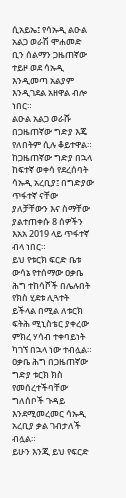ሲአይኤ፤ የሳኡዲ ልዑል አልጋ ወራሽ ሞሐመድ ቢን ሰልማን ጋዜጠኛው ተይዞ ወደ ሳኡዲ እንዲመጣ አልያም እንዲገደል አዘዋል ብሎ ነበር።
ልዑል አልጋ ወራሹ በጋዜጠኛው ግድያ እጄ የለበትም ሲሉ ቆይተዋል።
ከጋዜጠኛው ግድያ በኋላ ከፍተኛ ወቀሳ የደረሰባት ሳኡዲ አረቢያ፤ በግድያው ጥፋተኛ ናቸው ያለቻቸውን እና ስማቸው ያልተጠቀሱ 8 ሰዎችን እአአ 2019 ላይ ጥፋተኛ ብላ ነበር።
ይህ የቱርክ ፍርድ ቤቱ ውሳኔ የተሰማው ዐቃቤ ሕግ ተከሳሾች በሌሉበት የክስ ሂደቱ ሊጓተት ይችላል በሚል ለቱርክ ፍትሕ ሚኒስቴር ያቀረው ምክረ ሃሳብ ተቀባይነት ካገኘ በኋላ ነው ተብሏል።
ዐቃቤ ሕግ በጋዜጠኛው ግድያ ቱርክ ክስ የመሰረተችባቸው ግለሰቦች ጉዳይ እንደሚመረመር ሳኡዲ አረቢያ ቃል ገብታለች ብሏል።
ይሁን እንጂ ይህ የፍርድ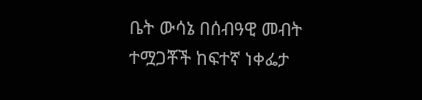ቤት ውሳኔ በሰብዓዊ መብት ተሟጋቾች ከፍተኛ ነቀፌታ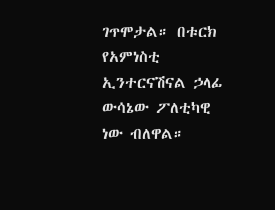ገጥሞታል። በቱርክ የአምነስቲ ኢንተርናሽናል ኃላፊ ውሳኔው ፖለቲካዊ ነው ብለዋል።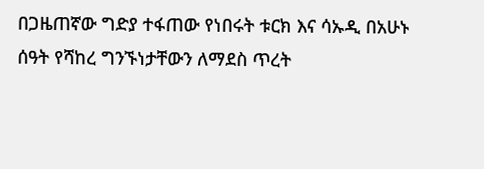በጋዜጠኛው ግድያ ተፋጠው የነበሩት ቱርክ እና ሳኡዲ በአሁኑ ሰዓት የሻከረ ግንኙነታቸውን ለማደስ ጥረት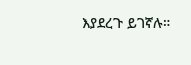እያደረጉ ይገኛሉ።